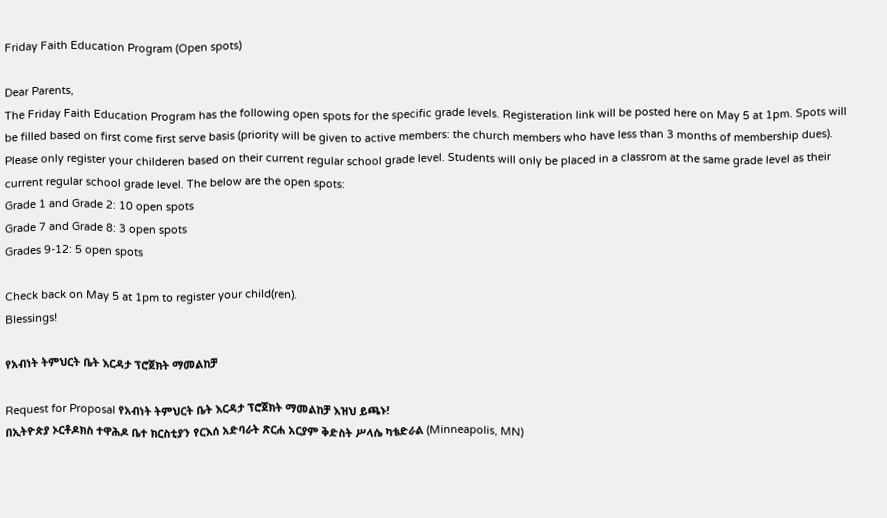Friday Faith Education Program (Open spots)

Dear Parents,
The Friday Faith Education Program has the following open spots for the specific grade levels. Registeration link will be posted here on May 5 at 1pm. Spots will be filled based on first come first serve basis (priority will be given to active members: the church members who have less than 3 months of membership dues).
Please only register your childeren based on their current regular school grade level. Students will only be placed in a classrom at the same grade level as their current regular school grade level. The below are the open spots:
Grade 1 and Grade 2: 10 open spots
Grade 7 and Grade 8: 3 open spots
Grades 9-12: 5 open spots

Check back on May 5 at 1pm to register your child(ren).
Blessings!

የአብነት ትምህርት ቤት እርዳታ ፕሮጀክት ማመልከቻ

Request for Proposal የአብነት ትምህርት ቤት እርዳታ ፕሮጀክት ማመልከቻ እዝህ ይጫኑ!
በኢትዮጵያ ኦርቶዶክስ ተዋሕዶ ቤተ ክርስቲያን የርእሰ አድባራት ጽርሐ አርያም ቅድስት ሥላሴ ካቴድራል (Minneapolis, MN)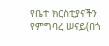የቤተ ክርስቲያናችን የምግባረ ሠናይ(በጎ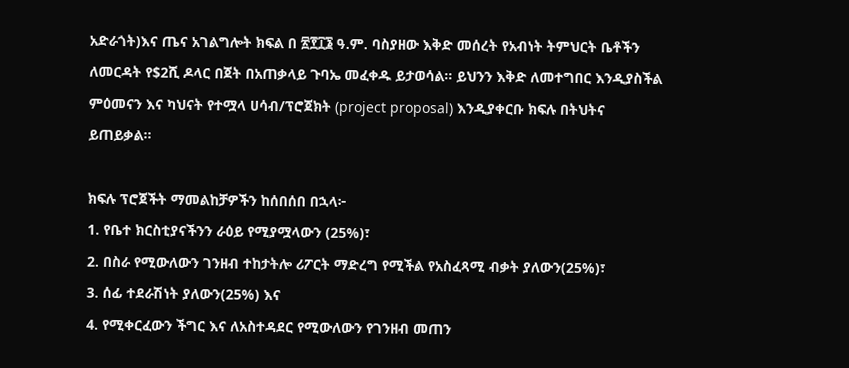አድራጎት)እና ጤና አገልግሎት ክፍል በ ፳፻፲፮ ዓ.ም. ባስያዘው እቅድ መሰረት የአብነት ትምህርት ቤቶችን ለመርዳት የ$2ሺ ዶላር በጀት በአጠቃላይ ጉባኤ መፈቀዱ ይታወሳል። ይህንን እቅድ ለመተግበር እንዲያስችል ምዕመናን እና ካህናት የተሟላ ሀሳብ/ፕሮጀክት (project proposal) እንዲያቀርቡ ክፍሉ በትህትና ይጠይቃል።

ክፍሉ ፕሮጀችት ማመልከቻዎችን ከሰበሰበ በኋላ፦
1. የቤተ ክርስቲያናችንን ራዕይ የሚያሟላውን (25%)፣
2. በስራ የሚውለውን ገንዘብ ተከታትሎ ሪፖርት ማድረግ የሚችል የአስፈጻሚ ብቃት ያለውን(25%)፣
3. ሰፊ ተደራሽነት ያለውን(25%) እና
4. የሚቀርፈውን ችግር እና ለአስተዳደር የሚውለውን የገንዘብ መጠን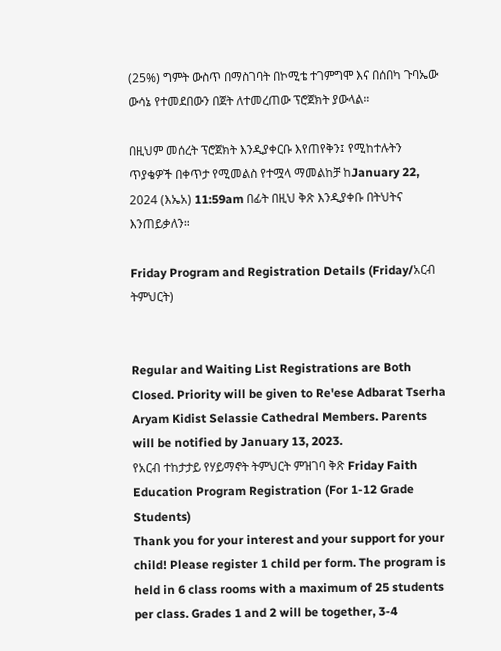(25%) ግምት ውስጥ በማስገባት በኮሚቴ ተገምግሞ እና በሰበካ ጉባኤው ውሳኔ የተመደበውን በጀት ለተመረጠው ፕሮጀክት ያውላል።

በዚህም መሰረት ፕሮጀክት እንዲያቀርቡ እየጠየቅን፤ የሚከተሉትን ጥያቄዎች በቀጥታ የሚመልስ የተሟላ ማመልከቻ ከJanuary 22, 2024 (እኤአ) 11:59am በፊት በዚህ ቅጽ እንዲያቀቡ በትህትና እንጠይቃለን።

Friday Program and Registration Details (Friday/አርብ ትምህርት)


Regular and Waiting List Registrations are Both Closed. Priority will be given to Re'ese Adbarat Tserha Aryam Kidist Selassie Cathedral Members. Parents will be notified by January 13, 2023.
የአርብ ተከታታይ የሃይማኖት ትምህርት ምዝገባ ቅጽ Friday Faith Education Program Registration (For 1-12 Grade Students)
Thank you for your interest and your support for your child! Please register 1 child per form. The program is held in 6 class rooms with a maximum of 25 students per class. Grades 1 and 2 will be together, 3-4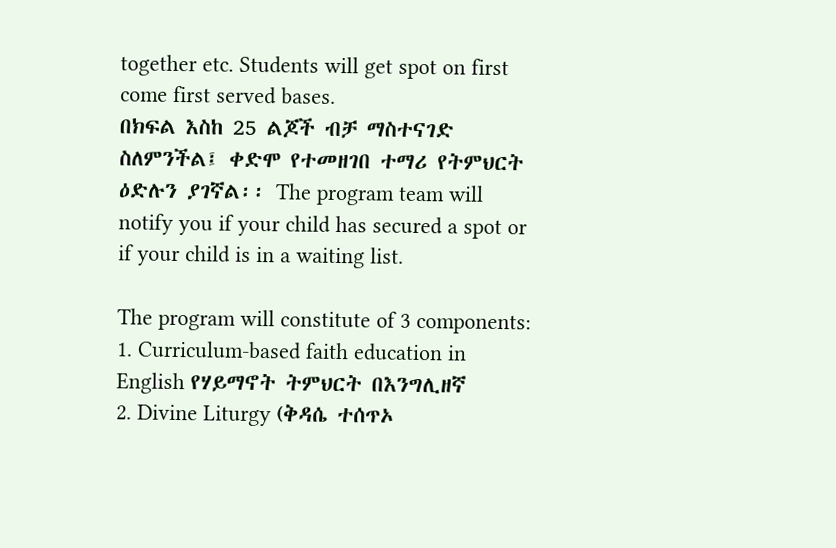together etc. Students will get spot on first come first served bases.
በክፍል እስከ 25 ልጆች ብቻ ማስተናገድ ስለምንችል፤ ቀድሞ የተመዘገበ ተማሪ የትምህርት ዕድሉን ያገኛል፡፡ The program team will notify you if your child has secured a spot or if your child is in a waiting list.

The program will constitute of 3 components:
1. Curriculum-based faith education in English የሃይማኖት ትምህርት በእንግሊዘኛ
2. Divine Liturgy (ቅዳሴ ተሰጥኦ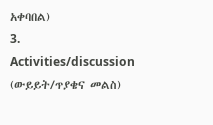አቀባበል)
3. Activities/discussion (ውይይት/ጥያቄና መልስ)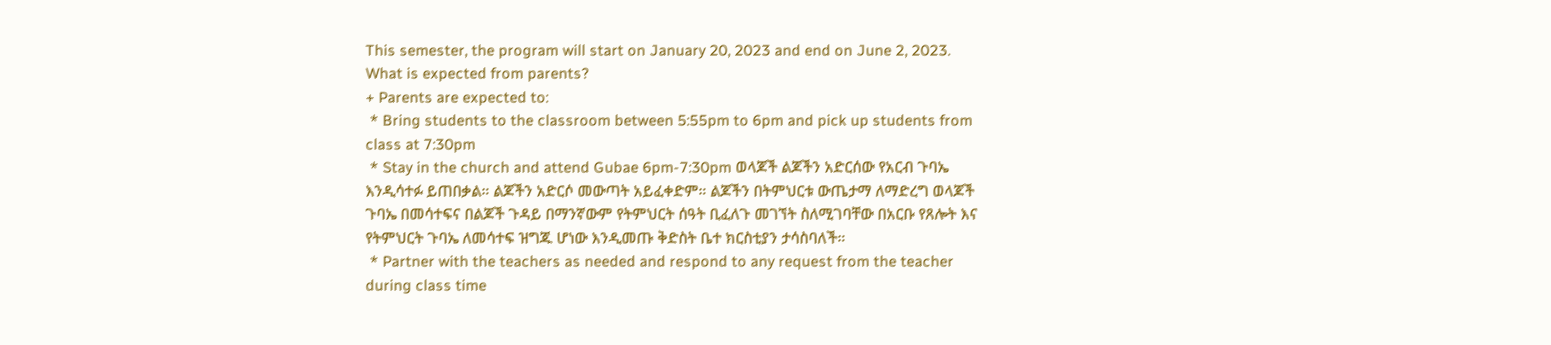This semester, the program will start on January 20, 2023 and end on June 2, 2023.
What is expected from parents?
+ Parents are expected to:
 * Bring students to the classroom between 5:55pm to 6pm and pick up students from class at 7:30pm
 * Stay in the church and attend Gubae 6pm-7:30pm ወላጆች ልጆችን አድርሰው የአርብ ጉባኤ እንዲሳተፉ ይጠበቃል። ልጆችን አድርሶ መውጣት አይፈቀድም። ልጆችን በትምህርቱ ውጤታማ ለማድረግ ወላጆች ጉባኤ በመሳተፍና በልጆች ጉዳይ በማንኛውም የትምህርት ሰዓት ቢፈለጉ መገኘት ስለሚገባቸው በአርቡ የጸሎት እና የትምህርት ጉባኤ ለመሳተፍ ዝግጁ ሆነው እንዲመጡ ቅድስት ቤተ ክርስቲያን ታሳስባለች።
 * Partner with the teachers as needed and respond to any request from the teacher during class time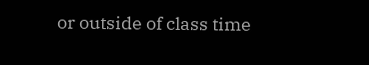or outside of class time